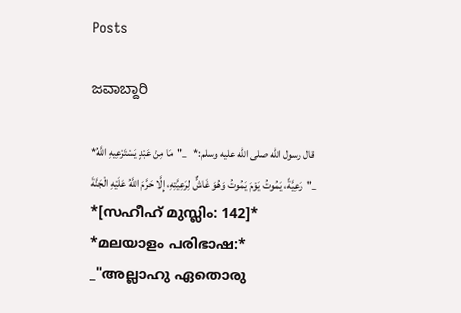Posts

ಜವಾಬ್ದಾರಿ

*قال رسول الله صلى الله عليه وسلم:*   _"مَا مِنْ عَبْدٍ يَسْتَرْعِيهِ اللَّهُ رَعِيَّةً، يَمُوتُ يَوْمَ يَمُوتُ وَهُوَ غَاشٌّ لِرَعِيَّتِهِ، إِلَّا حَرَّمَ اللَّهُ عَلَيْهِ الْجَنَّةَ"_   *[സഹീഹ് മുസ്ലിം: 142]*   *മലയാളം പരിഭാഷ:*   _"അല്ലാഹു ഏതൊരു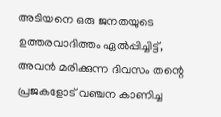അടിയനെ ഒരു ജനതയുടെ ഉത്തരവാദിത്തം ഏൽപ്പിച്ചിട്ട്, അവൻ മരിക്കുന്ന ദിവസം തന്റെ പ്രജകളോട് വഞ്ചന കാണിച്ച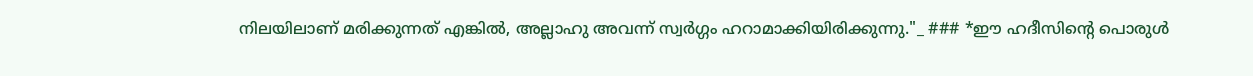നിലയിലാണ് മരിക്കുന്നത് എങ്കിൽ, അല്ലാഹു അവന്ന് സ്വർഗ്ഗം ഹറാമാക്കിയിരിക്കുന്നു."_ ### *ഈ ഹദീസിന്റെ പൊരുൾ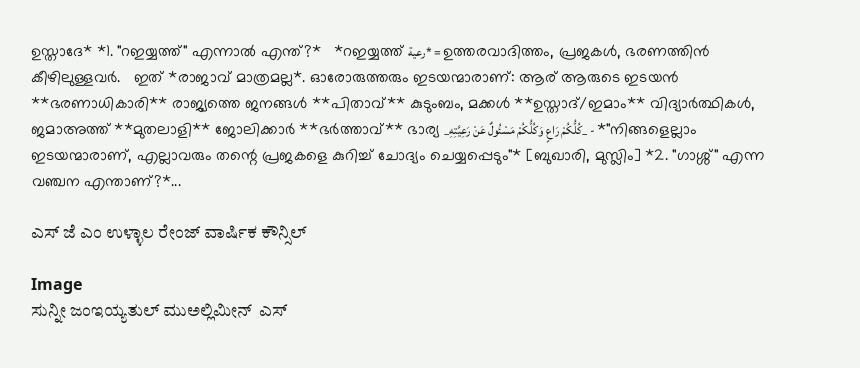ഉസ്താദേ* *1. "റഇയ്യത്ത്" എന്നാൽ എന്ത്?*   *റഇയ്യത്ത് رعية* = ഉത്തരവാദിത്തം, പ്രജകൾ, ഭരണത്തിൻ കീഴിലുള്ളവർ.   ഇത് *രാജാവ് മാത്രമല്ല*. ഓരോരുത്തരും ഇടയന്മാരാണ്: ആര് ആരുടെ ഇടയൻ **ഭരണാധികാരി** രാജ്യത്തെ ജനങ്ങൾ **പിതാവ്** കുടുംബം, മക്കൾ **ഉസ്താദ്/ഇമാം** വിദ്യാർത്ഥികൾ, ജമാഅത്ത് **മുതലാളി** ജോലിക്കാർ **ഭർത്താവ്** ഭാര്യ _كُلُّكُمْ رَاعٍ وَكُلُّكُمْ مَسْئُولٌ عَنْ رَعِيَّتِهِ_ - *"നിങ്ങളെല്ലാം ഇടയന്മാരാണ്, എല്ലാവരും തന്റെ പ്രജകളെ കുറിച്ച് ചോദ്യം ചെയ്യപ്പെടും"* [ബുഖാരി, മുസ്ലിം] *2. "ഗാശ്ശ്" എന്ന വഞ്ചന എന്താണ്?*...

ಎಸ್ ಜೆ ಎಂ ಉಳ್ಳಾಲ ರೇಂಜ್ ವಾರ್ಷಿಕ ಕೌನ್ಸಿಲ್

Image
ಸುನ್ನೀ ಜಂಇಯ್ಯತುಲ್ ಮುಅಲ್ಲಿಮೀನ್  ಎಸ್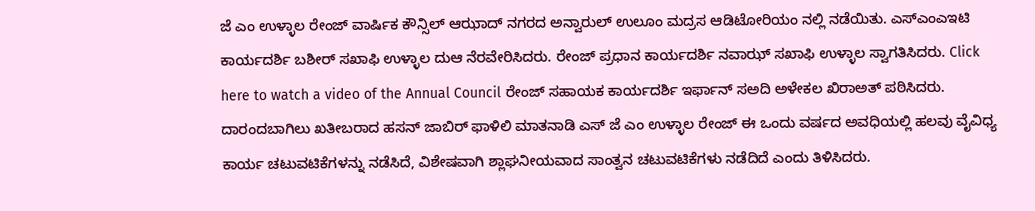ಜೆ ಎಂ ಉಳ್ಳಾಲ ರೇಂಜ್ ವಾರ್ಷಿಕ ಕೌನ್ಸಿಲ್ ಆಝಾದ್ ನಗರದ ಅನ್ವಾರುಲ್ ಉಲೂಂ ಮದ್ರಸ ಆಡಿಟೋರಿಯಂ ನಲ್ಲಿ ನಡೆಯಿತು. ಎಸ್ಎಂಎಇಟಿ ಕಾರ್ಯದರ್ಶಿ ಬಶೀರ್ ಸಖಾಫಿ ಉಳ್ಳಾಲ ದುಆ ನೆರವೇರಿಸಿದರು. ರೇಂಜ್ ಪ್ರಧಾನ ಕಾರ್ಯದರ್ಶಿ ನವಾಝ್ ಸಖಾಫಿ ಉಳ್ಳಾಲ ಸ್ವಾಗತಿಸಿದರು. Click here to watch a video of the Annual Council ರೇಂಜ್ ಸಹಾಯಕ ಕಾರ್ಯದರ್ಶಿ ಇರ್ಫಾನ್ ಸಅದಿ ಅಳೇಕಲ ಖಿರಾಅತ್ ಪಠಿಸಿದರು. ದಾರಂದಬಾಗಿಲು ಖತೀಬರಾದ ಹಸನ್ ಜಾಬಿರ್ ಫಾಳಿಲಿ ಮಾತನಾಡಿ ಎಸ್ ಜೆ ಎಂ ಉಳ್ಳಾಲ ರೇಂಜ್ ಈ ಒಂದು ವರ್ಷದ ಅವಧಿಯಲ್ಲಿ ಹಲವು ವೈವಿಧ್ಯ ಕಾರ್ಯ ಚಟುವಟಿಕೆಗಳನ್ನು ನಡೆಸಿದೆ, ವಿಶೇಷವಾಗಿ ಶ್ಲಾಘನೀಯವಾದ ಸಾಂತ್ವನ ಚಟುವಟಿಕೆಗಳು ನಡೆದಿದೆ ಎಂದು ತಿಳಿಸಿದರು.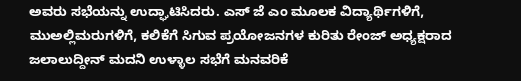ಅವರು ಸಭೆಯನ್ನು ಉದ್ಘಾಟಿಸಿದರು. ಎಸ್ ಜೆ ಎಂ ಮೂಲಕ ವಿದ್ಯಾರ್ಥಿಗಳಿಗೆ,  ಮುಅಲ್ಲಿಮರುಗಳಿಗೆ, ಕಲಿಕೆಗೆ ಸಿಗುವ ಪ್ರಯೋಜನಗಳ ಕುರಿತು ರೇಂಜ್ ಅಧ್ಯಕ್ಷರಾದ ಜಲಾಲುದ್ದೀನ್ ಮದನಿ ಉಳ್ಳಾಲ ಸಭೆಗೆ ಮನವರಿಕೆ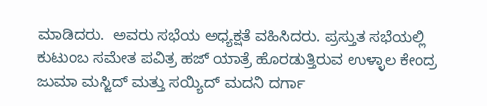ಮಾಡಿದರು.  ಅವರು ಸಭೆಯ ಅಧ್ಯಕ್ಷತೆ ವಹಿಸಿದರು. ಪ್ರಸ್ತುತ ಸಭೆಯಲ್ಲಿ ಕುಟುಂಬ ಸಮೇತ ಪವಿತ್ರ ಹಜ್ ಯಾತ್ರೆ ಹೊರಡುತ್ತಿರುವ ಉಳ್ಳಾಲ ಕೇಂದ್ರ ಜುಮಾ ಮಸ್ಜಿದ್ ಮತ್ತು ಸಯ್ಯಿದ್ ಮದನಿ ದರ್ಗಾ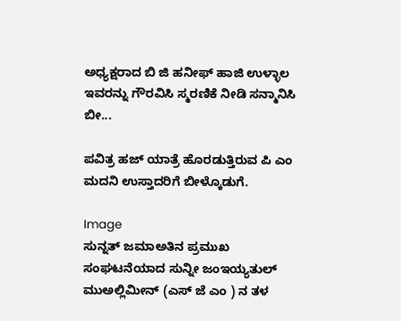ಅಧ್ಯಕ್ಷರಾದ ಬಿ ಜಿ ಹನೀಫ್ ಹಾಜಿ ಉಳ್ಳಾಲ ಇವರನ್ನು ಗೌರವಿಸಿ ಸ್ಮರಣಿಕೆ ನೀಡಿ ಸನ್ಮಾನಿಸಿ ಬೀ...

ಪವಿತ್ರ ಹಜ್ ಯಾತ್ರೆ ಹೊರಡುತ್ತಿರುವ ಪಿ ಎಂ ಮದನಿ ಉಸ್ತಾದರಿಗೆ ಬೀಳ್ಕೊಡುಗೆ.

Image
ಸುನ್ನತ್ ಜಮಾಅತಿನ ಪ್ರಮುಖ ಸಂಘಟನೆಯಾದ ಸುನ್ನೀ ಜಂಇಯ್ಯತುಲ್ ಮುಅಲ್ಲಿಮೀನ್ (ಎಸ್ ಜೆ ಎಂ ) ನ ತಳ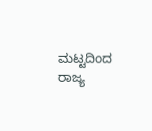ಮಟ್ಟದಿಂದ ರಾಜ್ಯ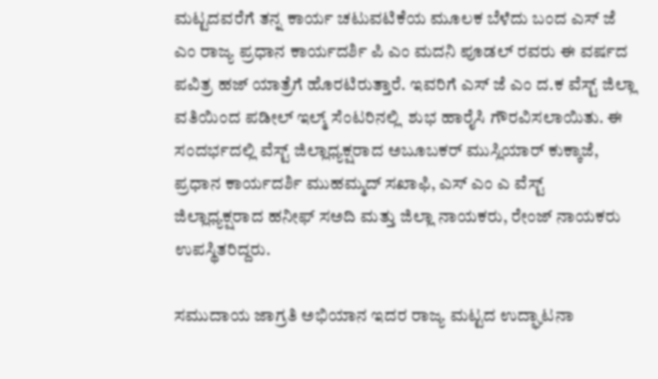ಮಟ್ಟದವರೆಗೆ ತನ್ನ ಕಾರ್ಯ ಚಟುವಟಿಕೆಯ ಮೂಲಕ ಬೆಳೆದು ಬಂದ ಎಸ್ ಜೆ ಎಂ ರಾಜ್ಯ ಪ್ರಧಾನ ಕಾರ್ಯದರ್ಶಿ ಪಿ ಎಂ ಮದನಿ ಪೂಡಲ್ ರವರು ಈ ವರ್ಷದ ಪವಿತ್ರ ಹಜ್ ಯಾತ್ರೆಗೆ ಹೊರಟಿರುತ್ತಾರೆ. ಇವರಿಗೆ ಎಸ್ ಜೆ ಎಂ ದ.ಕ ವೆಸ್ಟ್ ಜಿಲ್ಲಾ ವತಿಯಿಂದ ಪಡೀಲ್ ಇಲ್ಮ್ ಸೆಂಟರಿನಲ್ಲಿ  ಶುಭ ಹಾರೈಸಿ ಗೌರವಿಸಲಾಯಿತು. ಈ ಸಂದರ್ಭದಲ್ಲಿ ವೆಸ್ಟ್ ಜಿಲ್ಲಾಧ್ಯಕ್ಷರಾದ ಅಬೂಬಕರ್ ಮುಸ್ಲಿಯಾರ್ ಕುಕ್ಕಾಜೆ, ಪ್ರಧಾನ ಕಾರ್ಯದರ್ಶಿ ಮುಹಮ್ಮದ್ ಸಖಾಫಿ, ಎಸ್ ಎಂ ಎ ವೆಸ್ಟ್ ಜಿಲ್ಲಾಧ್ಯಕ್ಷರಾದ ಹನೀಫ್ ಸಅದಿ ಮತ್ತು ಜಿಲ್ಲಾ ನಾಯಕರು, ರೇಂಜ್ ನಾಯಕರು ಉಪಸ್ಥಿತರಿದ್ದರು.

ಸಮುದಾಯ ಜಾಗ್ರತಿ ಅಭಿಯಾನ ಇದರ ರಾಜ್ಯ ಮಟ್ಟದ ಉದ್ಘಾಟನಾ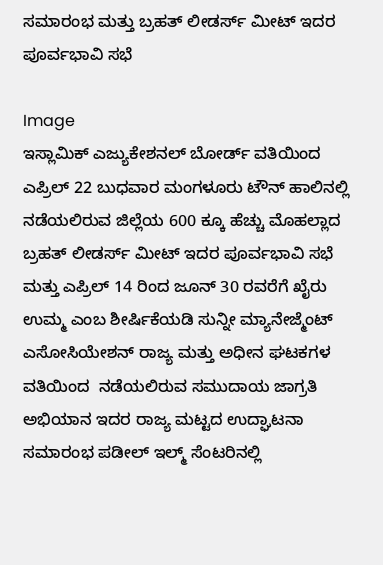ಸಮಾರಂಭ ಮತ್ತು ಬ್ರಹತ್ ಲೀಡರ್ಸ್ ಮೀಟ್ ಇದರ ಪೂರ್ವಭಾವಿ ಸಭೆ

Image
ಇಸ್ಲಾಮಿಕ್ ಎಜ್ಯುಕೇಶನಲ್ ಬೋರ್ಡ್ ವತಿಯಿಂದ ಎಪ್ರಿಲ್ 22 ಬುಧವಾರ ಮಂಗಳೂರು ಟೌನ್ ಹಾಲಿನಲ್ಲಿ  ನಡೆಯಲಿರುವ ಜಿಲ್ಲೆಯ 600 ಕ್ಕೂ ಹೆಚ್ಚು ಮೊಹಲ್ಲಾದ ಬ್ರಹತ್ ಲೀಡರ್ಸ್ ಮೀಟ್ ಇದರ ಪೂರ್ವಭಾವಿ ಸಭೆ ಮತ್ತು ಎಪ್ರಿಲ್ 14 ರಿಂದ ಜೂನ್ 30 ರವರೆಗೆ ಖೈರು ಉಮ್ಮ ಎಂಬ ಶೀರ್ಷಿಕೆಯಡಿ ಸುನ್ನೀ ಮ್ಯಾನೇಜ್ಮೆಂಟ್ ಎಸೋಸಿಯೇಶನ್ ರಾಜ್ಯ ಮತ್ತು ಅಧೀನ ಘಟಕಗಳ ವತಿಯಿಂದ  ನಡೆಯಲಿರುವ ಸಮುದಾಯ ಜಾಗ್ರತಿ ಅಭಿಯಾನ ಇದರ ರಾಜ್ಯ ಮಟ್ಟದ ಉದ್ಘಾಟನಾ ಸಮಾರಂಭ ಪಡೀಲ್ ಇಲ್ಮ್ ಸೆಂಟರಿನಲ್ಲಿ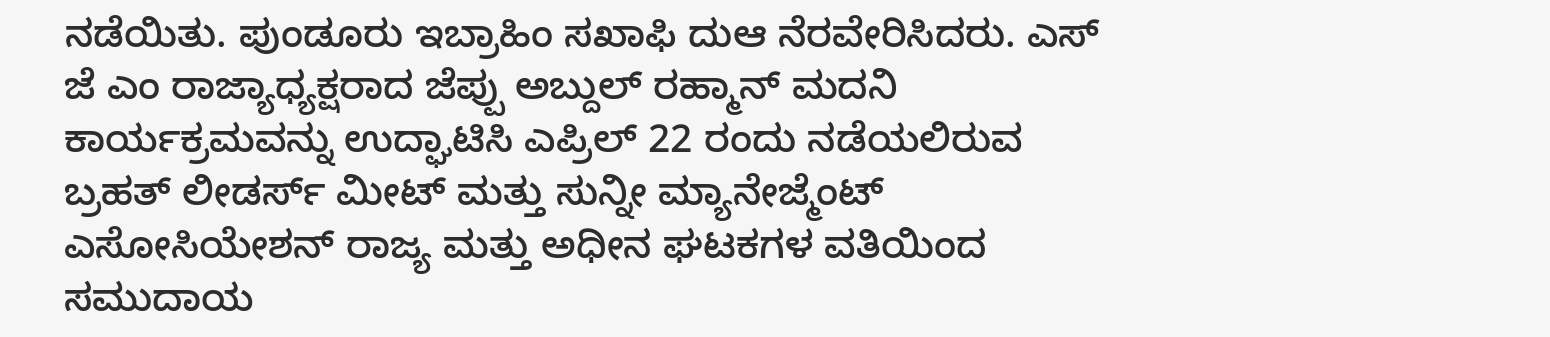ನಡೆಯಿತು. ಪುಂಡೂರು ಇಬ್ರಾಹಿಂ ಸಖಾಫಿ ದುಆ ನೆರವೇರಿಸಿದರು. ಎಸ್ ಜೆ ಎಂ ರಾಜ್ಯಾಧ್ಯಕ್ಷರಾದ ಜೆಪ್ಪು ಅಬ್ದುಲ್ ರಹ್ಮಾನ್ ಮದನಿ ಕಾರ್ಯಕ್ರಮವನ್ನು ಉದ್ಘಾಟಿಸಿ ಎಪ್ರಿಲ್ 22 ರಂದು ನಡೆಯಲಿರುವ ಬ್ರಹತ್ ಲೀಡರ್ಸ್ ಮೀಟ್ ಮತ್ತು ಸುನ್ನೀ ಮ್ಯಾನೇಜ್ಮೆಂಟ್ ಎಸೋಸಿಯೇಶನ್ ರಾಜ್ಯ ಮತ್ತು ಅಧೀನ ಘಟಕಗಳ ವತಿಯಿಂದ ಸಮುದಾಯ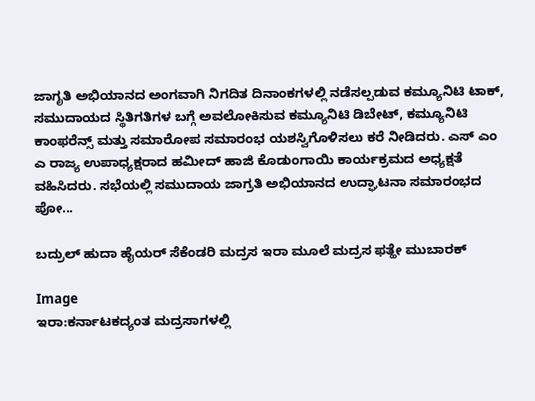ಜಾಗೃತಿ ಅಭಿಯಾನದ ಅಂಗವಾಗಿ ನಿಗದಿತ ದಿನಾಂಕಗಳಲ್ಲಿ ನಡೆಸಲ್ಪಡುವ ಕಮ್ಯೂನಿಟಿ ಟಾಕ್,  ಸಮುದಾಯದ ಸ್ಥಿತಿಗತಿಗಳ ಬಗ್ಗೆ ಅವಲೋಕಿಸುವ ಕಮ್ಯೂನಿಟಿ ಡಿಬೇಟ್, ಕಮ್ಯೂನಿಟಿ ಕಾಂಫರೆನ್ಸ್ ಮತ್ತು ಸಮಾರೋಪ ಸಮಾರಂಭ ಯಶಸ್ವಿಗೊಳಿಸಲು ಕರೆ ನೀಡಿದರು. ಎಸ್ ಎಂ ಎ ರಾಜ್ಯ ಉಪಾಧ್ಯಕ್ಷರಾದ ಹಮೀದ್ ಹಾಜಿ ಕೊಡುಂಗಾಯಿ ಕಾರ್ಯಕ್ರಮದ ಅಧ್ಯಕ್ಷತೆ ವಹಿಸಿದರು. ಸಭೆಯಲ್ಲಿ ಸಮುದಾಯ ಜಾಗ್ರತಿ ಅಭಿಯಾನದ ಉದ್ಘಾಟನಾ ಸಮಾರಂಭದ ಪೋ...

ಬದ್ರುಲ್ ಹುದಾ ಹೈಯರ್ ಸೆಕೆಂಡರಿ ಮದ್ರಸ ಇರಾ ಮೂಲೆ ಮದ್ರಸ ಫತ್ಹೇ ಮುಬಾರಕ್

Image
ಇರಾ:ಕರ್ನಾಟಕದ್ಯಂತ ಮದ್ರಸಾಗಳಲ್ಲಿ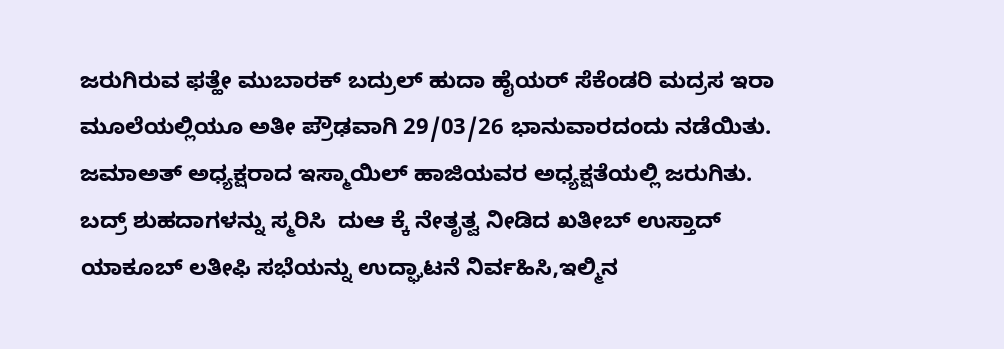ಜರುಗಿರುವ ಫತ್ಹೇ ಮುಬಾರಕ್ ಬದ್ರುಲ್ ಹುದಾ ಹೈಯರ್ ಸೆಕೆಂಡರಿ ಮದ್ರಸ ಇರಾ ಮೂಲೆಯಲ್ಲಿಯೂ ಅತೀ ಪ್ರೌಢವಾಗಿ 29/03/26 ಭಾನುವಾರದಂದು ನಡೆಯಿತು.  ಜಮಾಅತ್ ಅಧ್ಯಕ್ಷರಾದ ಇಸ್ಮಾಯಿಲ್ ಹಾಜಿಯವರ ಅಧ್ಯಕ್ಷತೆಯಲ್ಲಿ ಜರುಗಿತು.  ಬದ್ರ್ ಶುಹದಾಗಳನ್ನು ಸ್ಮರಿಸಿ  ದುಆ ಕ್ಕೆ ನೇತೃತ್ವ ನೀಡಿದ ಖತೀಬ್ ಉಸ್ತಾದ್ ಯಾಕೂಬ್ ಲತೀಫಿ ಸಭೆಯನ್ನು ಉದ್ಘಾಟನೆ ನಿರ್ವಹಿಸಿ,ಇಲ್ಮಿನ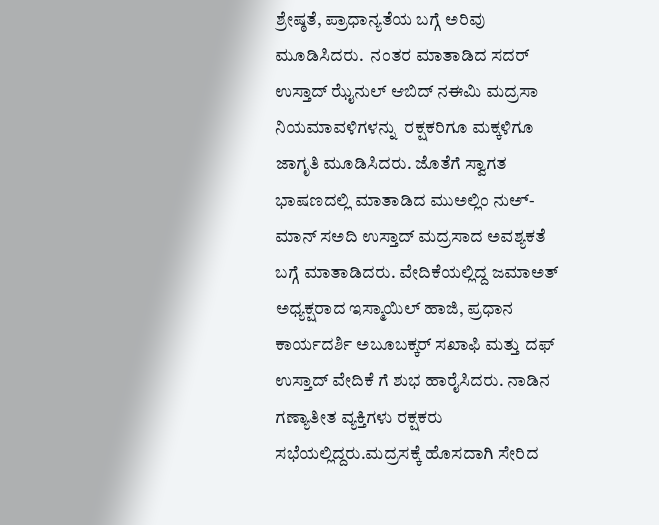ಶ್ರೇಷ್ಠತೆ, ಪ್ರಾಧಾನ್ಯತೆಯ ಬಗ್ಗೆ ಅರಿವು ಮೂಡಿಸಿದರು.  ನಂತರ ಮಾತಾಡಿದ ಸದರ್ ಉಸ್ತಾದ್ ಝೈನುಲ್ ಆಬಿದ್ ನಈಮಿ ಮದ್ರಸಾ ನಿಯಮಾವಳಿಗಳನ್ನು  ರಕ್ಷಕರಿಗೂ ಮಕ್ಕಳಿಗೂ ಜಾಗೃತಿ ಮೂಡಿಸಿದರು. ಜೊತೆಗೆ ಸ್ವಾಗತ ಭಾಷಣದಲ್ಲಿ ಮಾತಾಡಿದ ಮುಅಲ್ಲಿಂ ನುಅ್-ಮಾನ್ ಸಅದಿ ಉಸ್ತಾದ್ ಮದ್ರಸಾದ ಅವಶ್ಯಕತೆ ಬಗ್ಗೆ ಮಾತಾಡಿದರು. ವೇದಿಕೆಯಲ್ಲಿದ್ದ ಜಮಾಅತ್ ಅಧ್ಯಕ್ಷರಾದ ಇಸ್ಮಾಯಿಲ್ ಹಾಜಿ, ಪ್ರಧಾನ ಕಾರ್ಯದರ್ಶಿ ಅಬೂಬಕ್ಕರ್ ಸಖಾಫಿ ಮತ್ತು ದಫ್ ಉಸ್ತಾದ್ ವೇದಿಕೆ ಗೆ ಶುಭ ಹಾರೈಸಿದರು. ನಾಡಿನ ಗಣ್ಯಾತೀತ ವ್ಯಕ್ತಿಗಳು ರಕ್ಷಕರು ಸಭೆಯಲ್ಲಿದ್ದರು.ಮದ್ರಸಕ್ಕೆ ಹೊಸದಾಗಿ ಸೇರಿದ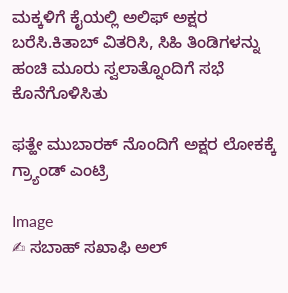ಮಕ್ಕಳಿಗೆ ಕೈಯಲ್ಲಿ ಅಲಿಫ್ ಅಕ್ಷರ ಬರೆಸಿ.ಕಿತಾಬ್ ವಿತರಿಸಿ, ಸಿಹಿ ತಿಂಡಿಗಳನ್ನು ಹಂಚಿ ಮೂರು ಸ್ವಲಾತ್ನೊಂದಿಗೆ ಸಭೆ ಕೊನೆಗೊಳಿಸಿತು

ಫತ್ಹೇ ಮುಬಾರಕ್ ನೊಂದಿಗೆ ಅಕ್ಷರ ಲೋಕಕ್ಕೆ ಗ್ರ್ಯಾಂಡ್ ಎಂಟ್ರಿ

Image
✍ ಸಬಾಹ್ ಸಖಾಫಿ ಅಲ್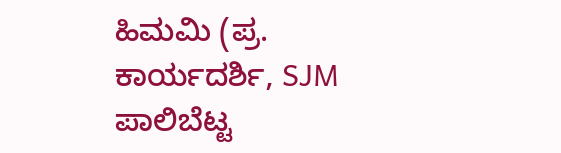ಹಿಮಮಿ (ಪ್ರ. ಕಾರ್ಯದರ್ಶಿ, SJM ಪಾಲಿಬೆಟ್ಟ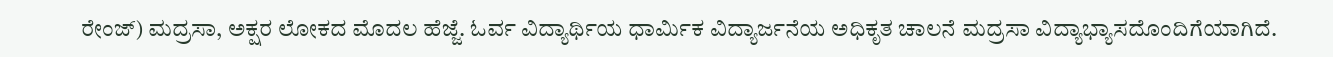ರೇಂಜ್) ಮದ್ರಸಾ, ಅಕ್ಷರ ಲೋಕದ ಮೊದಲ ಹೆಜ್ಜೆ. ಓರ್ವ ವಿದ್ಯಾರ್ಥಿಯ ಧಾರ್ಮಿಕ ವಿದ್ಯಾರ್ಜನೆಯ ಅಧಿಕೃತ ಚಾಲನೆ ಮದ್ರಸಾ ವಿದ್ಯಾಭ್ಯಾಸದೊಂದಿಗೆಯಾಗಿದೆ.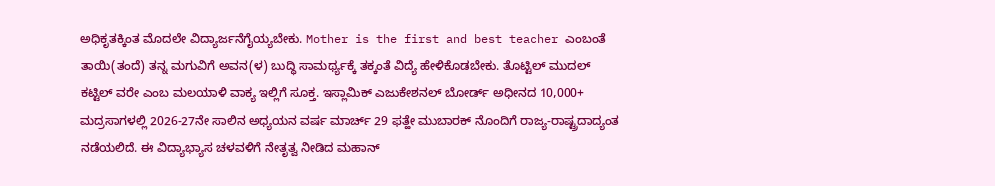ಅಧಿಕೃತಕ್ಕಿಂತ ಮೊದಲೇ ವಿದ್ಯಾರ್ಜನೆಗೈಯ್ಯಬೇಕು‌. Mother is the first and best teacher ಎಂಬಂತೆ ತಾಯಿ(ತಂದೆ) ತನ್ನ ಮಗುವಿಗೆ ಅವನ(ಳ) ಬುದ್ಧಿ ಸಾಮರ್ಥ್ಯಕ್ಕೆ ತಕ್ಕಂತೆ ವಿದ್ಯೆ ಹೇಳಿಕೊಡಬೇಕು. ತೊಟ್ಟಿಲ್ ಮುದಲ್ ಕಟ್ಟಿಲ್ ವರೇ ಎಂಬ ಮಲಯಾಳಿ ವಾಕ್ಯ ಇಲ್ಲಿಗೆ ಸೂಕ್ತ. ಇಸ್ಲಾಮಿಕ್ ಎಜುಕೇಶನಲ್ ಬೋರ್ಡ್ ಅಧೀನದ 10,000+ ಮದ್ರಸಾಗಳಲ್ಲಿ 2026-27ನೇ ಸಾಲಿನ ಅಧ್ಯಯನ ವರ್ಷ ಮಾರ್ಚ್ 29 ಫತ್ಹೇ ಮುಬಾರಕ್ ನೊಂದಿಗೆ ರಾಜ್ಯ-ರಾಷ್ಟ್ರದಾದ್ಯಂತ ನಡೆಯಲಿದೆ. ಈ ವಿದ್ಯಾಭ್ಯಾಸ ಚಳವಳಿಗೆ ನೇತೃತ್ವ ನೀಡಿದ ಮಹಾನ್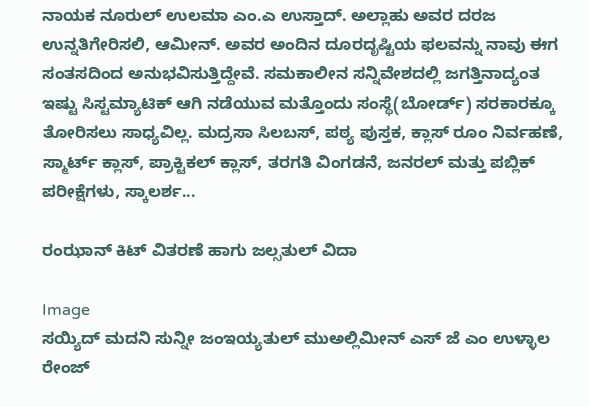ನಾಯಕ ನೂರುಲ್ ಉಲಮಾ ಎಂ.ಎ ಉಸ್ತಾದ್. ಅಲ್ಲಾಹು ಅವರ ದರಜ ಉನ್ನತಿಗೇರಿಸಲಿ, ಆಮೀನ್. ಅವರ ಅಂದಿನ ದೂರದೃಷ್ಟಿಯ ಫಲವನ್ನು ನಾವು ಈಗ ಸಂತಸದಿಂದ ಅನುಭವಿಸುತ್ತಿದ್ದೇವೆ. ಸಮಕಾಲೀನ ಸನ್ನಿವೇಶದಲ್ಲಿ ಜಗತ್ತಿನಾದ್ಯಂತ ಇಷ್ಟು ಸಿಸ್ಟಮ್ಯಾಟಿಕ್ ಆಗಿ ನಡೆಯುವ ಮತ್ತೊಂದು ಸಂಸ್ಥೆ(ಬೋರ್ಡ್) ಸರಕಾರಕ್ಕೂ ತೋರಿಸಲು ಸಾಧ್ಯವಿಲ್ಲ. ಮದ್ರಸಾ ಸಿಲಬಸ್, ಪಠ್ಯ ಪುಸ್ತಕ, ಕ್ಲಾಸ್ ರೂಂ ನಿರ್ವಹಣೆ, ಸ್ಮಾರ್ಟ್ ಕ್ಲಾಸ್, ಪ್ರಾಕ್ಟಿಕಲ್ ಕ್ಲಾಸ್, ತರಗತಿ ವಿಂಗಡನೆ, ಜನರಲ್ ಮತ್ತು ಪಬ್ಲಿಕ್ ಪರೀಕ್ಷೆಗಳು, ಸ್ಕಾಲರ್ಶ...

ರಂಝಾನ್ ಕಿಟ್ ವಿತರಣೆ ಹಾಗು ಜಲ್ಸತುಲ್ ವಿದಾ

Image
ಸಯ್ಯಿದ್ ಮದನಿ ಸುನ್ನೀ ಜಂಇಯ್ಯತುಲ್ ಮುಅಲ್ಲಿಮೀನ್ ಎಸ್ ಜೆ ಎಂ ಉಳ್ಳಾಲ ರೇಂಜ್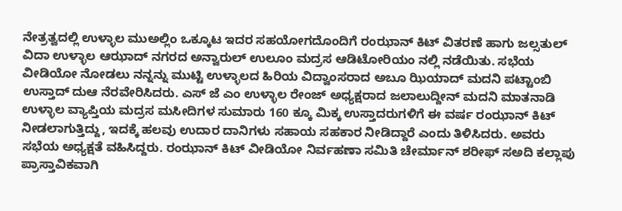ನೇತ್ರತ್ವದಲ್ಲಿ ಉಳ್ಳಾಲ ಮುಅಲ್ಲಿಂ ಒಕ್ಕೂಟ ಇದರ ಸಹಯೋಗದೊಂದಿಗೆ ರಂಝಾನ್ ಕಿಟ್ ವಿತರಣೆ ಹಾಗು ಜಲ್ಸತುಲ್ ವಿದಾ ಉಳ್ಳಾಲ ಆಝಾದ್ ನಗರದ ಅನ್ವಾರುಲ್ ಉಲೂಂ ಮದ್ರಸ ಆಡಿಟೋರಿಯಂ ನಲ್ಲಿ ನಡೆಯಿತು. ಸಭೆಯ ವೀಡಿಯೋ ನೋಡಲು ನನ್ನನ್ನು ಮುಟ್ಟಿ ಉಳ್ಳಾಲದ ಹಿರಿಯ ವಿದ್ವಾಂಸರಾದ ಅಬೂ ಝಿಯಾದ್ ಮದನಿ ಪಟ್ಟಾಂಬಿ ಉಸ್ತಾದ್ ದುಆ ನೆರವೇರಿಸಿದರು. ಎಸ್ ಜೆ ಎಂ ಉಳ್ಳಾಲ ರೇಂಜ್ ಅಧ್ಯಕ್ಷರಾದ ಜಲಾಲುದ್ದೀನ್ ಮದನಿ ಮಾತನಾಡಿ ಉಳ್ಳಾಲ ವ್ಯಾಪ್ತಿಯ ಮದ್ರಸ ಮಸೀದಿಗಳ ಸುಮಾರು 160 ಕ್ಕೂ ಮಿಕ್ಕ ಉಸ್ತಾದರುಗಳಿಗೆ ಈ ವರ್ಷ ರಂಝಾನ್ ಕಿಟ್ ನೀಡಲಾಗುತ್ತಿದ್ದು, ಇದಕ್ಕೆ ಹಲವು ಉದಾರ ದಾನಿಗಳು ಸಹಾಯ ಸಹಕಾರ ನೀಡಿದ್ದಾರೆ ಎಂದು ತಿಳಿಸಿದರು. ಅವರು ಸಭೆಯ ಅಧ್ಯಕ್ಷತೆ ವಹಿಸಿದ್ದರು. ರಂಝಾನ್ ಕಿಟ್ ವೀಡಿಯೋ ನಿರ್ವಹಣಾ ಸಮಿತಿ ಚೇರ್ಮಾನ್ ಶರೀಫ್ ಸಅದಿ ಕಲ್ಲಾಪು ಪ್ರಾಸ್ತಾವಿಕವಾಗಿ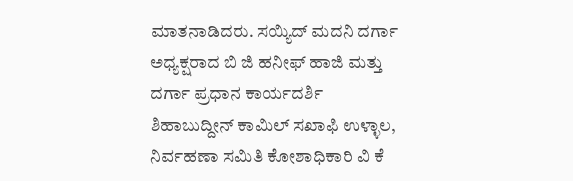ಮಾತನಾಡಿದರು. ಸಯ್ಯಿದ್ ಮದನಿ ದರ್ಗಾ ಅಧ್ಯಕ್ಷರಾದ ಬಿ ಜಿ ಹನೀಫ್ ಹಾಜಿ ಮತ್ತು ದರ್ಗಾ ಪ್ರಧಾನ ಕಾರ್ಯದರ್ಶಿ ಶಿಹಾಬುದ್ದೀನ್ ಕಾಮಿಲ್ ಸಖಾಫಿ ಉಳ್ಳಾಲ, ನಿರ್ವಹಣಾ ಸಮಿತಿ ಕೋಶಾಧಿಕಾರಿ ವಿ ಕೆ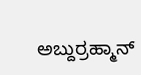ಅಬ್ದುರ್ರಹ್ಮಾನ್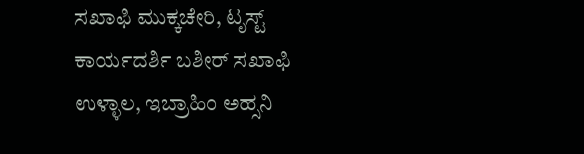ಸಖಾಫಿ ಮುಕ್ಕಚೇರಿ, ಟೃಸ್ಟ್ ಕಾರ್ಯದರ್ಶಿ ಬಶೀರ್ ಸಖಾಫಿ ಉಳ್ಳಾಲ, ಇಬ್ರಾಹಿಂ ಅಹ್ಸನಿ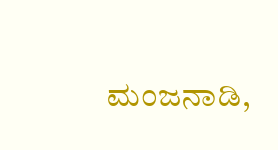ಮಂಜನಾಡಿ,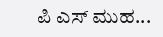ಪಿ ಎಸ್ ಮುಹ...